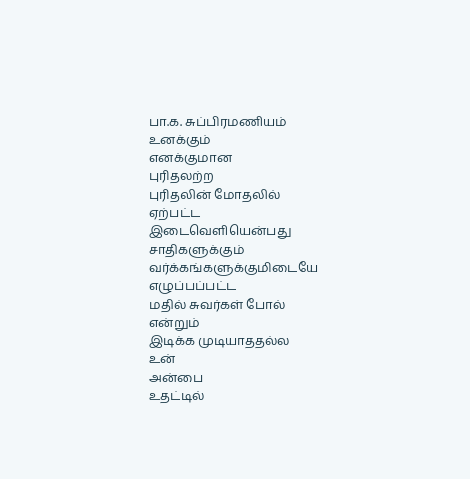பா.க. சுப்பிரமணியம்
உனக்கும்
எனக்குமான
புரிதலற்ற
புரிதலின் மோதலில்
ஏற்பட்ட
இடைவெளியென்பது
சாதிகளுக்கும்
வர்க்கங்களுக்குமிடையே
எழுப்பப்பட்ட
மதில் சுவர்கள் போல்
என்றும்
இடிக்க முடியாததல்ல
உன்
அன்பை
உதட்டில்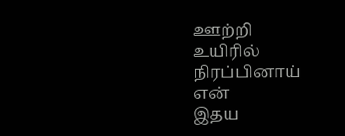ஊற்றி
உயிரில்
நிரப்பினாய்
என்
இதய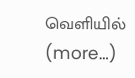வெளியில் (more…)